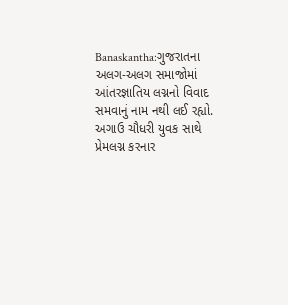Banaskantha:ગુજરાતના અલગ-અલગ સમાજોમાં આંતરજ્ઞાતિય લગ્નનો વિવાદ સમવાનું નામ નથી લઈ રહ્યો. અગાઉ ચૌધરી યુવક સાથે પ્રેમલગ્ન કરનાર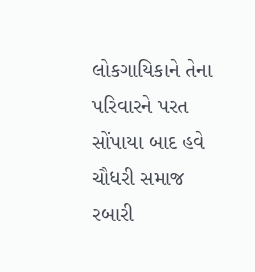લોકગાયિકાને તેના પરિવારને પરત સોંપાયા બાદ હવે ચૌધરી સમાજ રબારી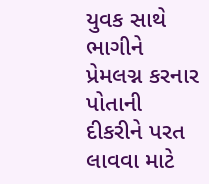યુવક સાથે ભાગીને પ્રેમલગ્ન કરનાર પોતાની દીકરીને પરત લાવવા માટે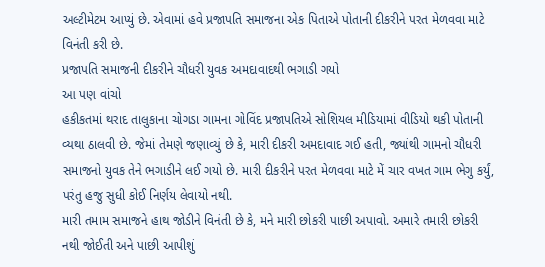અલ્ટીમેટમ આપ્યું છે. એવામાં હવે પ્રજાપતિ સમાજના એક પિતાએ પોતાની દીકરીને પરત મેળવવા માટે વિનંતી કરી છે.
પ્રજાપતિ સમાજની દીકરીને ચૌધરી યુવક અમદાવાદથી ભગાડી ગયો
આ પણ વાંચો
હકીકતમાં થરાદ તાલુકાના ચોગડા ગામના ગોવિંદ પ્રજાપતિએ સોશિયલ મીડિયામાં વીડિયો થકી પોતાની વ્યથા ઠાલવી છે. જેમાં તેમણે જણાવ્યું છે કે, મારી દીકરી અમદાવાદ ગઈ હતી, જ્યાંથી ગામનો ચૌધરી સમાજનો યુવક તેને ભગાડીને લઈ ગયો છે. મારી દીકરીને પરત મેળવવા માટે મેં ચાર વખત ગામ ભેગુ કર્યું, પરંતુ હજુ સુધી કોઈ નિર્ણય લેવાયો નથી.
મારી તમામ સમાજને હાથ જોડીને વિનંતી છે કે, મને મારી છોકરી પાછી અપાવો. અમારે તમારી છોકરી નથી જોઈતી અને પાછી આપીશું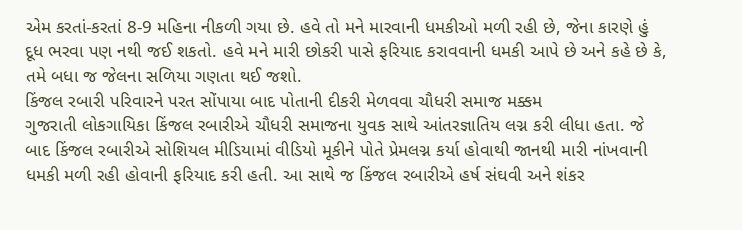એમ કરતાં-કરતાં 8-9 મહિના નીકળી ગયા છે. હવે તો મને મારવાની ધમકીઓ મળી રહી છે, જેના કારણે હું દૂધ ભરવા પણ નથી જઈ શકતો. હવે મને મારી છોકરી પાસે ફરિયાદ કરાવવાની ધમકી આપે છે અને કહે છે કે, તમે બધા જ જેલના સળિયા ગણતા થઈ જશો.
કિંજલ રબારી પરિવારને પરત સોંપાયા બાદ પોતાની દીકરી મેળવવા ચૌધરી સમાજ મક્કમ
ગુજરાતી લોકગાયિકા કિંજલ રબારીએ ચૌધરી સમાજના યુવક સાથે આંતરજ્ઞાતિય લગ્ન કરી લીધા હતા. જે બાદ કિંજલ રબારીએ સોશિયલ મીડિયામાં વીડિયો મૂકીને પોતે પ્રેમલગ્ન કર્યા હોવાથી જાનથી મારી નાંખવાની ધમકી મળી રહી હોવાની ફરિયાદ કરી હતી. આ સાથે જ કિંજલ રબારીએ હર્ષ સંઘવી અને શંકર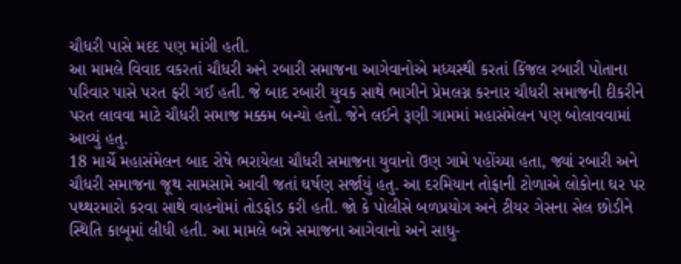ચૌધરી પાસે મદદ પણ માંગી હતી.
આ મામલે વિવાદ વકરતાં ચૌધરી અને રબારી સમાજના આગેવાનોએ મધ્યસ્થી કરતાં કિંજલ રબારી પોતાના પરિવાર પાસે પરત ફરી ગઈ હતી. જે બાદ રબારી યુવક સાથે ભાગીને પ્રેમલગ્ન કરનાર ચૌધરી સમાજની દીકરીને પરત લાવવા માટે ચૌધરી સમાજ મક્કમ બન્યો હતો. જેને લઈને રૂણી ગામમાં મહાસંમેલન પણ બોલાવવામાં આવ્યું હતુ.
18 માર્ચે મહાસંમેલન બાદ રોષે ભરાયેલા ચૌધરી સમાજના યુવાનો ઉણ ગામે પહોંચ્યા હતા, જ્યાં રબારી અને ચૌધરી સમાજના જૂથ સામસામે આવી જતાં ઘર્ષણ સર્જાયું હતુ. આ દરમિયાન તોફાની ટોળાએ લોકોના ઘર પર પથ્થરમારો કરવા સાથે વાહનોમાં તોડફોડ કરી હતી. જો કે પોલીસે બળપ્રયોગ અને ટીયર ગેસના સેલ છોડીને સ્થિતિ કાબૂમાં લીધી હતી. આ મામલે બન્ને સમાજના આગેવાનો અને સાધુ-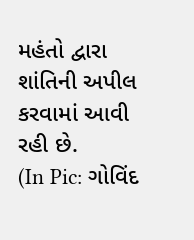મહંતો દ્વારા શાંતિની અપીલ કરવામાં આવી રહી છે.
(In Pic: ગોવિંદ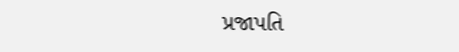પ્રજાપતિ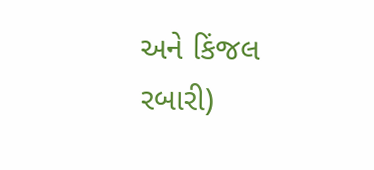અને કિંજલ રબારી)